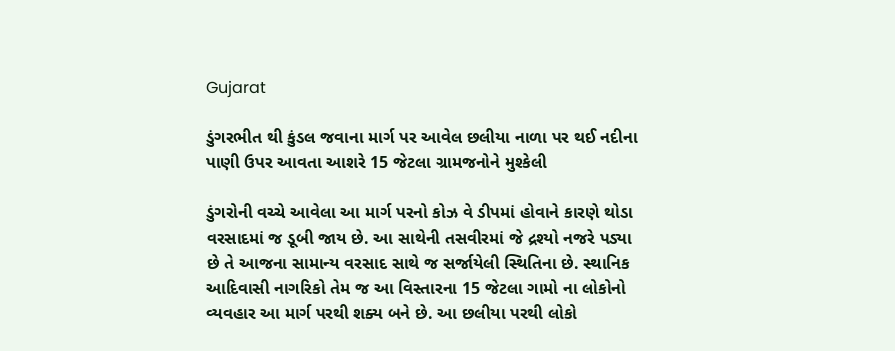Gujarat

ડુંગરભીત થી કુંડલ જવાના માર્ગ પર આવેલ છલીયા નાળા પર થઈ નદીના પાણી ઉપર આવતા આશરે 15 જેટલા ગ્રામજનોને મુશ્કેલી

ડુંગરોની વચ્ચે આવેલા આ માર્ગ પરનો કોઝ વે ડીપમાં હોવાને કારણે થોડા વરસાદમાં જ ડૂબી જાય છે. આ સાથેની તસવીરમાં જે દ્રશ્યો નજરે પડ્યા છે તે આજના સામાન્ય વરસાદ સાથે જ સર્જાયેલી સ્થિતિના છે. સ્થાનિક આદિવાસી નાગરિકો તેમ જ આ વિસ્તારના 15 જેટલા ગામો ના લોકોનો વ્યવહાર આ માર્ગ પરથી શક્ય બને છે. આ છલીયા પરથી લોકો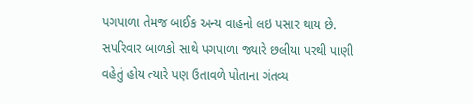પગપાળા તેમજ બાઈક અન્ય વાહનો લઇ પસાર થાય છે. સપરિવાર બાળકો સાથે પગપાળા જ્યારે છલીયા પરથી પાણી વહેતું હોય ત્યારે પણ ઉતાવળે પોતાના ગંતવ્ય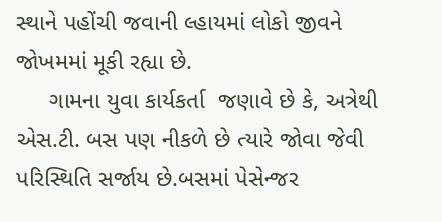સ્થાને પહોંચી જવાની લ્હાયમાં લોકો જીવને જોખમમાં મૂકી રહ્યા છે.
     ગામના યુવા કાર્યકર્તા  જણાવે છે કે, અત્રેથી એસ.ટી. બસ પણ નીકળે છે ત્યારે જોવા જેવી પરિસ્થિતિ સર્જાય છે.બસમાં પેસેન્જર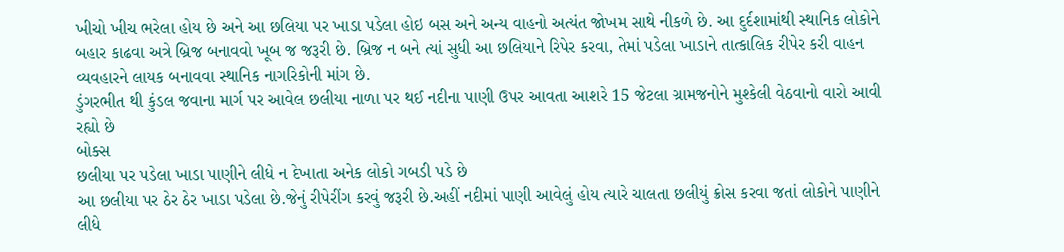ખીચો ખીચ ભરેલા હોય છે અને આ છલિયા પર ખાડા પડેલા હોઇ બસ અને અન્ય વાહનો અત્યંત જોખમ સાથે નીકળે છે. આ દુર્દશામાંથી સ્થાનિક લોકોને બહાર કાઢવા અત્રે બ્રિજ બનાવવો ખૂબ જ જરૂરી છે. બ્રિજ ન બને ત્યાં સુધી આ છલિયાને રિપેર કરવા, તેમાં પડેલા ખાડાને તાત્કાલિક રીપેર કરી વાહન વ્યવહારને લાયક બનાવવા સ્થાનિક નાગરિકોની માંગ છે.
ડુંગરભીત થી કુંડલ જવાના માર્ગ પર આવેલ છલીયા નાળા પર થઈ નદીના પાણી ઉપર આવતા આશરે 15 જેટલા ગ્રામજનોને મુશ્કેલી વેઠવાનો વારો આવી રહ્યો છે
બોક્સ
છલીયા પર પડેલા ખાડા પાણીને લીધે ન દેખાતા અનેક લોકો ગબડી પડે છે
આ છલીયા પર ઠેર ઠેર ખાડા પડેલા છે.જેનું રીપેરીંગ કરવું જરૂરી છે.અહીં નદીમાં પાણી આવેલું હોય ત્યારે ચાલતા છલીયું ક્રોસ કરવા જતાં લોકોને પાણીને લીધે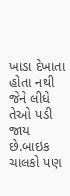ખાડા દેખાતા હોતા નથી જેને લીધે તેઓ પડી જાય છે.બાઇક ચાલકો પણ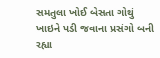સમતુલા ખોઈ બેસતા ગોથું ખાઇને પડી જવાના પ્રસંગો બની રહ્યા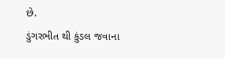છે.
ડુંગરભીત થી કુંડલ જવાના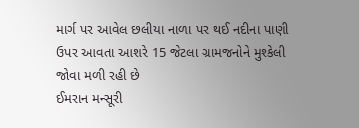માર્ગ પર આવેલ છલીયા નાળા પર થઈ નદીના પાણી ઉપર આવતા આશરે 15 જેટલા ગ્રામજનોને મુશ્કેલી જોવા મળી રહી છે
ઈમરાન મન્સૂરી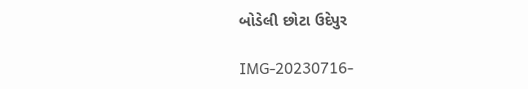બોડેલી છોટા ઉદેપુર

IMG-20230716-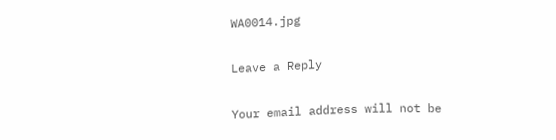WA0014.jpg

Leave a Reply

Your email address will not be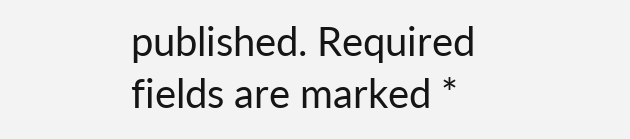published. Required fields are marked *